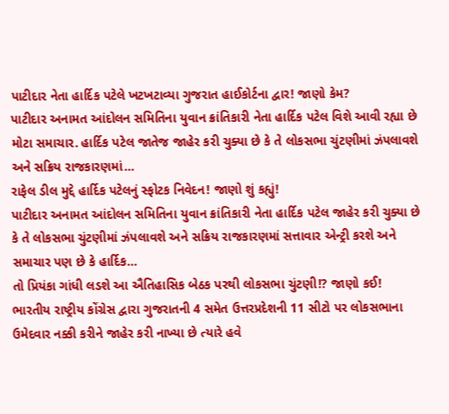પાટીદાર નેતા હાર્દિક પટેલે ખટખટાવ્યા ગુજરાત હાઈકોર્ટના દ્વાર! જાણો કેમ?
પાટીદાર અનામત આંદોલન સમિતિના યુવાન ક્રાંતિકારી નેતા હાર્દિક પટેલ વિશે આવી રહ્યા છે મોટા સમાચાર. હાર્દિક પટેલ જાતેજ જાહેર કરી ચુક્યા છે કે તે લોકસભા ચુંટણીમાં ઝંપલાવશે અને સક્રિય રાજકારણમાં…
રાફેલ ડીલ મુદ્દે હાર્દિક પટેલનું સ્ફોટક નિવેદન! જાણો શું કહ્યું!
પાટીદાર અનામત આંદોલન સમિતિના યુવાન ક્રાંતિકારી નેતા હાર્દિક પટેલ જાહેર કરી ચુક્યા છે કે તે લોકસભા ચુંટણીમાં ઝંપલાવશે અને સક્રિય રાજકારણમાં સત્તાવાર એન્ટ્રી કરશે અને સમાચાર પણ છે કે હાર્દિક…
તો પ્રિયંકા ગાંધી લડશે આ ઐતિહાસિક બેઠક પરથી લોકસભા ચુંટણી!? જાણો કઈ!
ભારતીય રાષ્ટ્રીય કોંગ્રેસ દ્વારા ગુજરાતની 4 સમેત ઉત્તરપ્રદેશની 11 સીટો પર લોકસભાના ઉમેદવાર નક્કી કરીને જાહેર કરી નાખ્યા છે ત્યારે હવે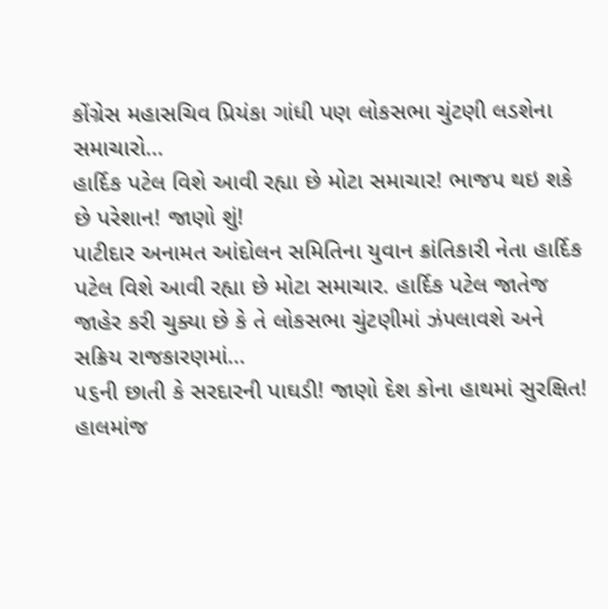કોંગ્રેસ મહાસચિવ પ્રિયંકા ગાંધી પણ લોકસભા ચુંટણી લડશેના સમાચારો…
હાર્દિક પટેલ વિશે આવી રહ્યા છે મોટા સમાચાર! ભાજપ થઇ શકે છે પરેશાન! જાણો શું!
પાટીદાર અનામત આંદોલન સમિતિના યુવાન ક્રાંતિકારી નેતા હાર્દિક પટેલ વિશે આવી રહ્યા છે મોટા સમાચાર. હાર્દિક પટેલ જાતેજ જાહેર કરી ચુક્યા છે કે તે લોકસભા ચુંટણીમાં ઝંપલાવશે અને સક્રિય રાજકારણમાં…
૫૬ની છાતી કે સરદારની પાઘડી! જાણો દેશ કોના હાથમાં સુરક્ષિત!
હાલમાંજ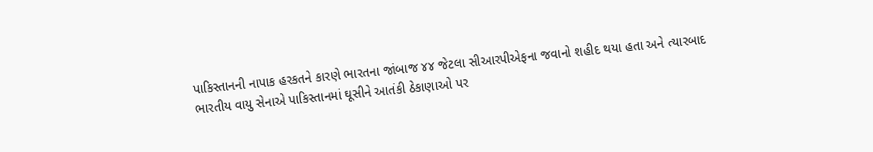પાકિસ્તાનની નાપાક હરકતને કારણે ભારતના જાંબાજ ૪૪ જેટલા સીઆરપીએફના જવાનો શહીદ થયા હતા અને ત્યારબાદ ભારતીય વાયુ સેનાએ પાકિસ્તાનમાં ઘૂસીને આતંકી ઠેકાણાઓ પર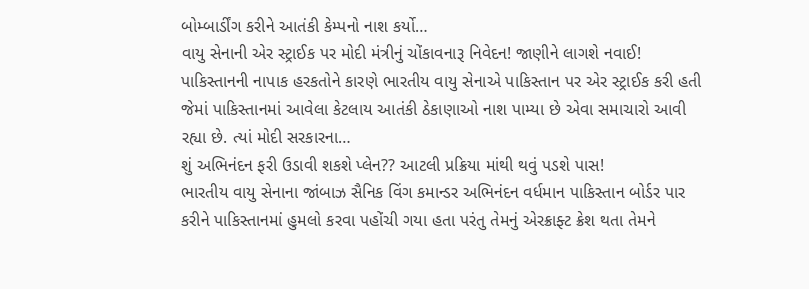બોમ્બાર્ડીંગ કરીને આતંકી કેમ્પનો નાશ કર્યો…
વાયુ સેનાની એર સ્ટ્રાઈક પર મોદી મંત્રીનું ચોંકાવનારૂ નિવેદન! જાણીને લાગશે નવાઈ!
પાકિસ્તાનની નાપાક હરકતોને કારણે ભારતીય વાયુ સેનાએ પાકિસ્તાન પર એર સ્ટ્રાઈક કરી હતી જેમાં પાકિસ્તાનમાં આવેલા કેટલાય આતંકી ઠેકાણાઓ નાશ પામ્યા છે એવા સમાચારો આવી રહ્યા છે. ત્યાં મોદી સરકારના…
શું અભિનંદન ફરી ઉડાવી શકશે પ્લેન?? આટલી પ્રક્રિયા માંથી થવું પડશે પાસ!
ભારતીય વાયુ સેનાના જાંબાઝ સૈનિક વિંગ કમાન્ડર અભિનંદન વર્ધમાન પાકિસ્તાન બોર્ડર પાર કરીને પાકિસ્તાનમાં હુમલો કરવા પહોંચી ગયા હતા પરંતુ તેમનું એરક્રાફ્ટ ક્રેશ થતા તેમને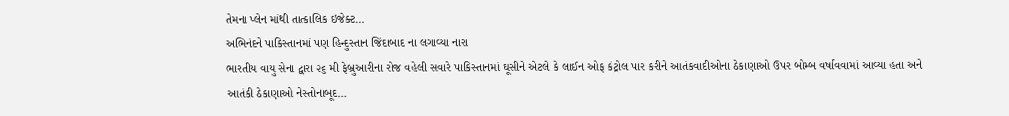તેમના પ્લેન માંથી તાત્કાલિક ઇજેક્ટ…
અભિનંદને પાકિસ્તાનમાં પણ હિન્દુસ્તાન જિંદાબાદ ના લગાવ્યા નારા
ભારતીય વાયુ સેના દ્વારા ૨૬ મી ફેબ્રુઆરીના રોજ વહેલી સવારે પાકિસ્તાનમાં ઘૂસીને એટલે કે લાઈન ઓફ કંટ્રોલ પાર કરીને આતંકવાદીઓના ઠેકાણાઓ ઉપર બોમ્બ વર્ષાવવામાં આવ્યા હતા અને આતંકી ઠેકાણાઓ નેસ્તોનાબૂદ…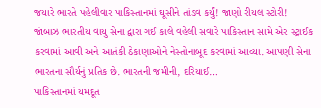જયારે ભારતે પહેલીવાર પાકિસ્તાનમાં ઘૂસીને તાંડવ કર્યું! જાણો રીયલ સ્ટોરી!
જાંબાઝ ભારતીય વાયુ સેના દ્વારા ગઈ કાલે વહેલી સવારે પાકિસ્તાન સામે એર સ્ટ્રાઈક કરવામાં આવી અને આતંકી ઠેકાણાઓને નેસ્તોનાબૂદ કરવામાં આવ્યા. આપણી સેના ભારતના સૌર્યનું પ્રતિક છે. ભારતની જમીની, દરિયાઈ…
પાકિસ્તાનમાં યમદૂત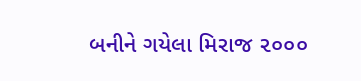બનીને ગયેલા મિરાજ ૨૦૦૦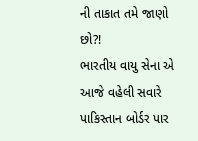ની તાકાત તમે જાણો છો?!
ભારતીય વાયુ સેના એ આજે વહેલી સવારે પાકિસ્તાન બોર્ડર પાર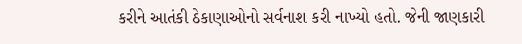કરીને આતંકી ઠેકાણાઓનો સર્વનાશ કરી નાખ્યો હતો. જેની જાણકારી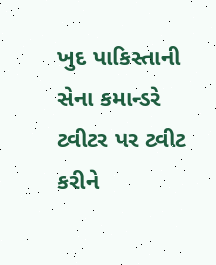ખુદ પાકિસ્તાની સેના કમાન્ડરે ટ્વીટર પર ટ્વીટ કરીને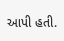આપી હતી.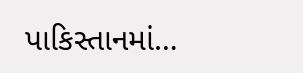પાકિસ્તાનમાં…